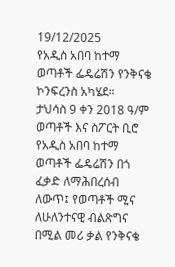19/12/2025
የአዲስ አበባ ከተማ ወጣቶች ፌዴሬሽን የንቅናቄ ኮንፍረንስ አካሄደ።
ታህሳስ 9 ቀን 2018 ዓ/ም ወጣቶች እና ስፖርት ቢሮ
የአዲስ አበባ ከተማ ወጣቶች ፌዴሬሽን በጎ ፈቃድ ለማሕበረሰብ ለውጥ፤ የወጣቶች ሚና ለሁለንተናዊ ብልጽግና በሚል መሪ ቃል የንቅናቄ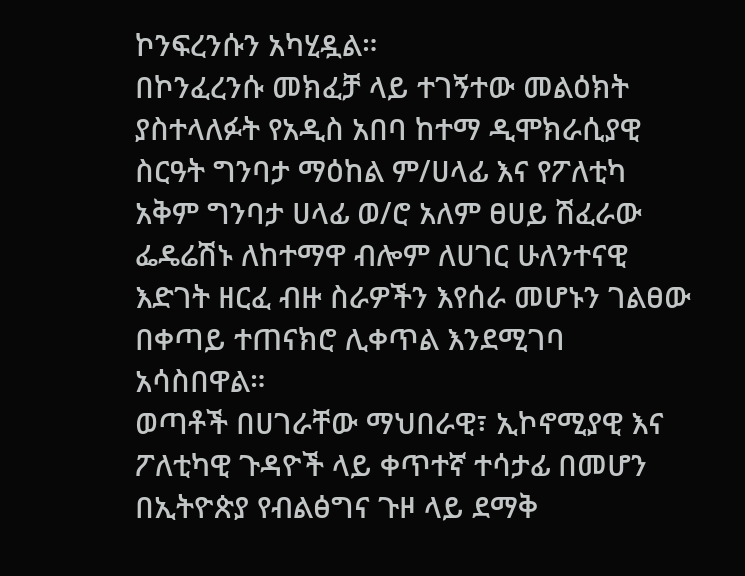ኮንፍረንሱን አካሂዷል።
በኮንፈረንሱ መክፈቻ ላይ ተገኝተው መልዕክት ያስተላለፉት የአዲስ አበባ ከተማ ዲሞክራሲያዊ ስርዓት ግንባታ ማዕከል ም/ሀላፊ እና የፖለቲካ አቅም ግንባታ ሀላፊ ወ/ሮ አለም ፀሀይ ሽፈራው ፌዴሬሽኑ ለከተማዋ ብሎም ለሀገር ሁለንተናዊ እድገት ዘርፈ ብዙ ስራዎችን እየሰራ መሆኑን ገልፀው በቀጣይ ተጠናክሮ ሊቀጥል እንደሚገባ አሳስበዋል።
ወጣቶች በሀገራቸው ማህበራዊ፣ ኢኮኖሚያዊ እና ፖለቲካዊ ጉዳዮች ላይ ቀጥተኛ ተሳታፊ በመሆን በኢትዮጵያ የብልፅግና ጉዞ ላይ ደማቅ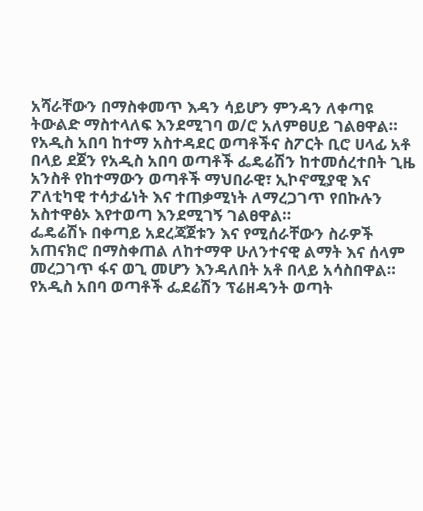አሻራቸውን በማስቀመጥ እዳን ሳይሆን ምንዳን ለቀጣዩ ትውልድ ማስተላለፍ እንደሚገባ ወ/ሮ አለምፀሀይ ገልፀዋል።
የአዲስ አበባ ከተማ አስተዳደር ወጣቶችና ስፖርት ቢሮ ሀላፊ አቶ በላይ ደጀን የአዲስ አበባ ወጣቶች ፌዴሬሽን ከተመሰረተበት ጊዜ አንስቶ የከተማውን ወጣቶች ማህበራዊ፣ ኢኮኖሚያዊ እና ፖለቲካዊ ተሳታፊነት እና ተጠቃሚነት ለማረጋገጥ የበኩሉን አስተዋፅኦ እየተወጣ እንደሚገኝ ገልፀዋል።
ፌዴሬሽኑ በቀጣይ አደረጃጀቱን እና የሚሰራቸውን ስራዎች አጠናክሮ በማስቀጠል ለከተማዋ ሁለንተናዊ ልማት እና ሰላም መረጋገጥ ፋና ወጊ መሆን እንዳለበት አቶ በላይ አሳስበዋል።
የአዲስ አበባ ወጣቶች ፌደሬሽን ፕሬዘዳንት ወጣት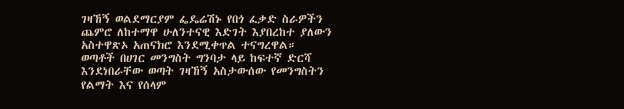ገዛኸኝ ወልደማርያም ፌዴሬሽኑ የበጎ ፈቃድ ስራዎችን ጨምሮ ለከተማዋ ሁለንተናዊ እድገት እያበረከተ ያለውን አስተዋጽኦ አጠናክሮ እንደሚቀጥል ተናግረዋል።
ወጣቶች በሀገር መንግስት ግንባታ ላይ ከፍተኛ ድርሻ እንደነበራቸው ወጣት ገዛኸኝ አስታውሰው የመንግስትን የልማት እና የሰላም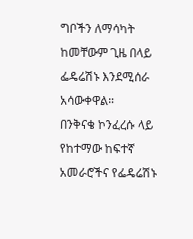ግቦችን ለማሳካት ከመቸውም ጊዜ በላይ ፌዴሬሽኑ እንደሚሰራ አሳውቀዋል።
በንቅናቄ ኮንፈረሱ ላይ የከተማው ከፍተኛ አመራሮችና የፌዴሬሽኑ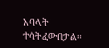አባላት ተሳትፈውበታል።